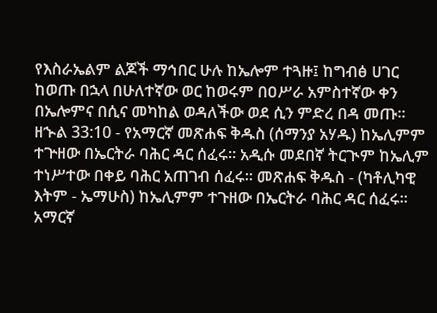የእስራኤልም ልጆች ማኅበር ሁሉ ከኤሎም ተጓዙ፤ ከግብፅ ሀገር ከወጡ በኋላ በሁለተኛው ወር ከወሩም በዐሥራ አምስተኛው ቀን በኤሎምና በሲና መካከል ወዳለችው ወደ ሲን ምድረ በዳ መጡ።
ዘኍል 33:10 - የአማርኛ መጽሐፍ ቅዱስ (ሰማንያ አሃዱ) ከኤሊምም ተጕዘው በኤርትራ ባሕር ዳር ሰፈሩ። አዲሱ መደበኛ ትርጒም ከኤሊም ተነሥተው በቀይ ባሕር አጠገብ ሰፈሩ። መጽሐፍ ቅዱስ - (ካቶሊካዊ እትም - ኤማሁስ) ከኤሊምም ተጉዘው በኤርትራ ባሕር ዳር ሰፈሩ። አማርኛ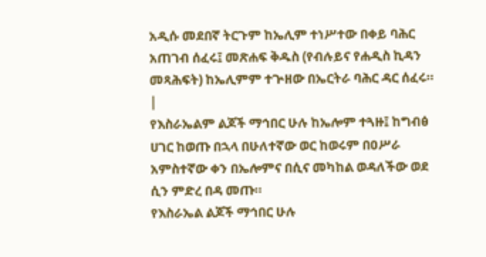አዲሱ መደበኛ ትርጉም ከኤሊም ተነሥተው በቀይ ባሕር አጠገብ ሰፈሩ፤ መጽሐፍ ቅዱስ (የብሉይና የሐዲስ ኪዳን መጻሕፍት) ከኤሊምም ተጕዘው በኤርትራ ባሕር ዳር ሰፈሩ። |
የእስራኤልም ልጆች ማኅበር ሁሉ ከኤሎም ተጓዙ፤ ከግብፅ ሀገር ከወጡ በኋላ በሁለተኛው ወር ከወሩም በዐሥራ አምስተኛው ቀን በኤሎምና በሲና መካከል ወዳለችው ወደ ሲን ምድረ በዳ መጡ።
የእስራኤል ልጆች ማኅበር ሁሉ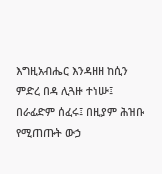እግዚአብሔር እንዳዘዘ ከሲን ምድረ በዳ ሊጓዙ ተነሡ፤ በራፊድም ሰፈሩ፤ በዚያም ሕዝቡ የሚጠጡት ውኃ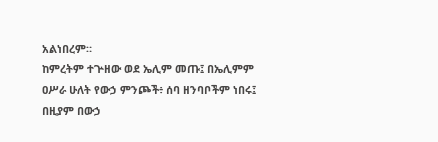አልነበረም።
ከምረትም ተጕዘው ወደ ኤሊም መጡ፤ በኤሊምም ዐሥራ ሁለት የውኃ ምንጮች፥ ሰባ ዘንባቦችም ነበሩ፤ በዚያም በውኃ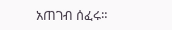አጠገብ ሰፈሩ።